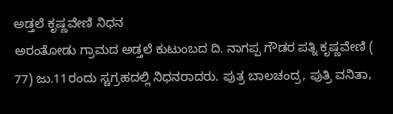ಅಡ್ತಲೆ ಕೃಷ್ಣವೇಣಿ ನಿಧನ
ಅರಂತೋಡು ಗ್ರಾಮದ ಅಡ್ತಲೆ ಕುಟುಂಬದ ದಿ. ನಾಗಪ್ಪ ಗೌಡರ ಪತ್ನಿ ಕೃಷ್ಣವೇಣಿ ( 77) ಜು.11ರಂದು ಸ್ಚಗ್ರಹದಲ್ಲಿ ನಿಧನರಾದರು. ಪುತ್ರ ಬಾಲಚಂದ್ರ, ಪುತ್ರಿ ವನಿತಾ,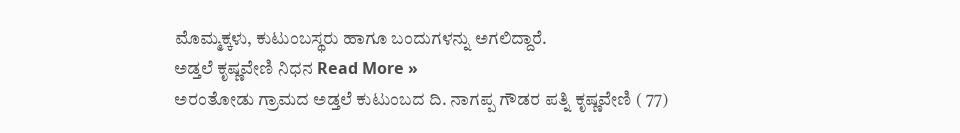ಮೊಮ್ಮಕ್ಕಳು, ಕುಟುಂಬಸ್ಥರು ಹಾಗೂ ಬಂದುಗಳನ್ನು ಅಗಲಿದ್ದಾರೆ.
ಅಡ್ತಲೆ ಕೃಷ್ಣವೇಣಿ ನಿಧನ Read More »
ಅರಂತೋಡು ಗ್ರಾಮದ ಅಡ್ತಲೆ ಕುಟುಂಬದ ದಿ. ನಾಗಪ್ಪ ಗೌಡರ ಪತ್ನಿ ಕೃಷ್ಣವೇಣಿ ( 77)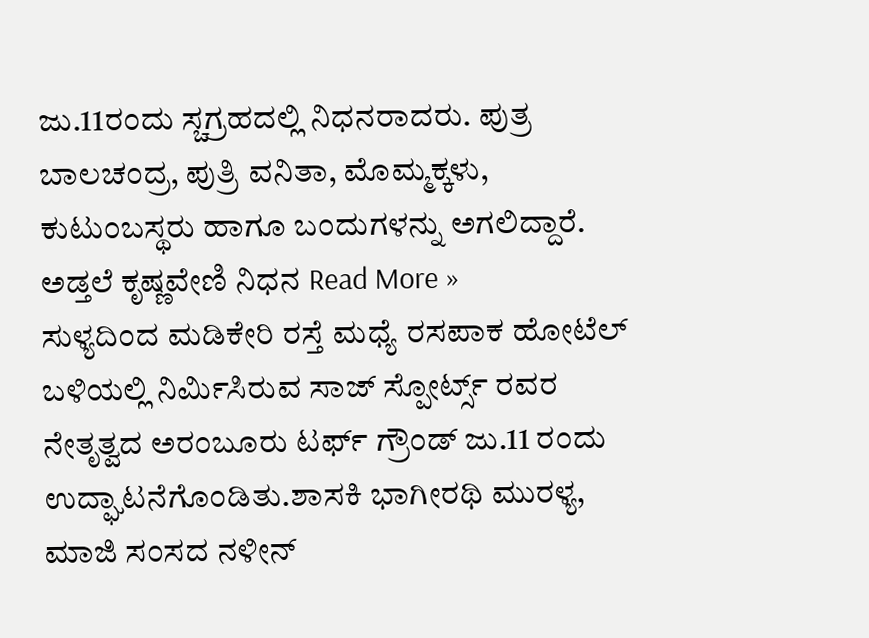ಜು.11ರಂದು ಸ್ಚಗ್ರಹದಲ್ಲಿ ನಿಧನರಾದರು. ಪುತ್ರ ಬಾಲಚಂದ್ರ, ಪುತ್ರಿ ವನಿತಾ, ಮೊಮ್ಮಕ್ಕಳು, ಕುಟುಂಬಸ್ಥರು ಹಾಗೂ ಬಂದುಗಳನ್ನು ಅಗಲಿದ್ದಾರೆ.
ಅಡ್ತಲೆ ಕೃಷ್ಣವೇಣಿ ನಿಧನ Read More »
ಸುಳ್ಯದಿಂದ ಮಡಿಕೇರಿ ರಸ್ತೆ ಮಧ್ಯೆ ರಸಪಾಕ ಹೋಟೆಲ್ ಬಳಿಯಲ್ಲಿ ನಿರ್ಮಿಸಿರುವ ಸಾಜ್ ಸ್ಪೋರ್ಟ್ಸ್ ರವರ ನೇತೃತ್ವದ ಅರಂಬೂರು ಟರ್ಫ್ ಗ್ರೌಂಡ್ ಜು.11 ರಂದು ಉದ್ಘಾಟನೆಗೊಂಡಿತು.ಶಾಸಕಿ ಭಾಗೀರಥಿ ಮುರಳ್ಯ, ಮಾಜಿ ಸಂಸದ ನಳೀನ್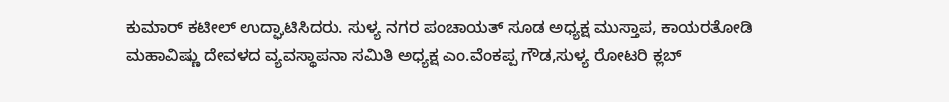ಕುಮಾರ್ ಕಟೀಲ್ ಉದ್ಘಾಟಿಸಿದರು. ಸುಳ್ಯ ನಗರ ಪಂಚಾಯತ್ ಸೂಡ ಅಧ್ಯಕ್ಷ ಮುಸ್ತಾಪ, ಕಾಯರತೋಡಿ ಮಹಾವಿಷ್ಣು ದೇವಳದ ವ್ಯವಸ್ಥಾಪನಾ ಸಮಿತಿ ಅಧ್ಯಕ್ಷ ಎಂ.ವೆಂಕಪ್ಪ ಗೌಡ,ಸುಳ್ಯ ರೋಟರಿ ಕ್ಲಬ್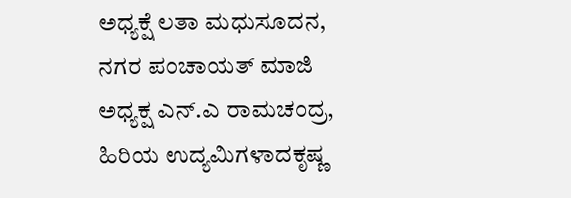ಅಧ್ಯಕ್ಷೆ ಲತಾ ಮಧುಸೂದನ, ನಗರ ಪಂಚಾಯತ್ ಮಾಜಿ ಅಧ್ಯಕ್ಷ ಎನ್.ಎ ರಾಮಚಂದ್ರ, ಹಿರಿಯ ಉದ್ಯಮಿಗಳಾದಕೃಷ್ಣ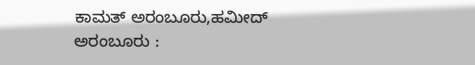ಕಾಮತ್ ಅರಂಬೂರು,ಹಮೀದ್
ಅರಂಬೂರು :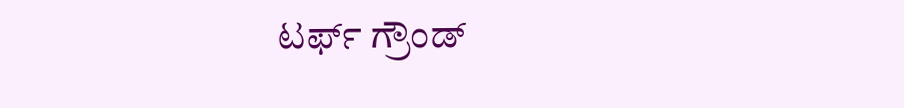ಟರ್ಫ್ ಗ್ರೌಂಡ್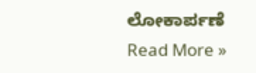ಲೋಕಾರ್ಪಣೆ Read More »